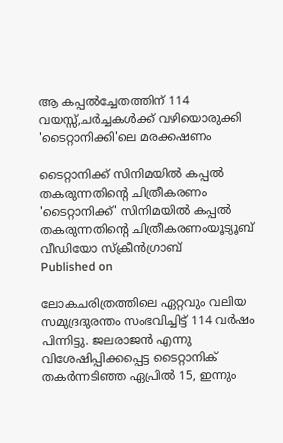ആ കപ്പൽച്ചേതത്തിന് 114 വയസ്സ്,ചർച്ചകൾക്ക് വഴിയൊരുക്കി 'ടൈറ്റാനിക്കി'ലെ മരക്കഷണം

ടൈറ്റാനിക്ക് സിനിമയിൽ കപ്പൽ തകരുന്നതിന്റെ ചിത്രീകരണം
'ടൈറ്റാനിക്ക്' സിനിമയിൽ കപ്പൽ തകരുന്നതിന്റെ ചിത്രീകരണംയൂട്യൂബ് വീഡിയോ സ്ക്രീൻഗ്രാബ്
Published on

ലോകചരിത്രത്തിലെ ഏറ്റവും വലിയ സമുദ്രദുരന്തം സംഭവിച്ചിട്ട് 114 വർഷം പിന്നിട്ടു. ജലരാജൻ എന്നു വിശേഷിപ്പിക്കപ്പെട്ട ടൈറ്റാനിക് തകർന്നടിഞ്ഞ ഏപ്രിൽ 15, ഇന്നും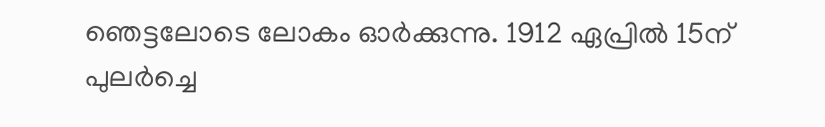ഞെട്ടലോടെ ലോകം ഓർക്കുന്നു. 1912 ഏപ്രിൽ 15ന് പുലർച്ചെ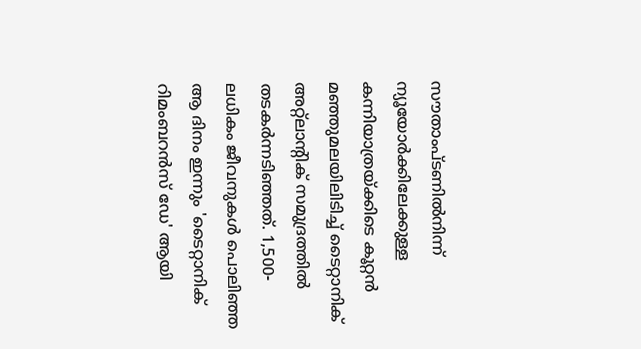സൗതാംപ്ടണിൽനിന്ന് ന്യൂയോർക്കിലേക്കുള്ള കന്നിയാത്രയ്ക്കിടെ കൂറ്റൻ മഞ്ഞുമലയിലിടിച്ച് ടൈറ്റാനിക് അറ്റ്‌ലാന്‍റിക് സമുദ്രത്തിൽ തടകർന്നടിഞ്ഞത്. 1,500-ലധികം ജീവനുകൾ പൊലിഞ്ഞ ആ ദിനം ഇന്നും 'ടൈറ്റാനിക് റിമംബറൻസ് ഡേ' ആയി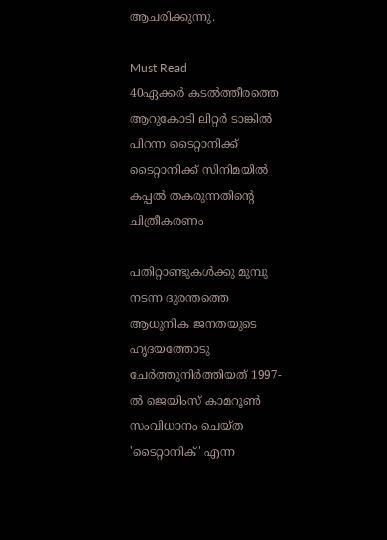ആചരിക്കുന്നു.

Must Read
40ഏക്കർ കടൽത്തീരത്തെ ആറുകോടി ലിറ്റർ ടാങ്കിൽ പിറന്ന ടൈറ്റാനിക്ക്
ടൈറ്റാനിക്ക് സിനിമയിൽ കപ്പൽ തകരുന്നതിന്റെ ചിത്രീകരണം

പതിറ്റാണ്ടുകൾക്കു മുമ്പു നടന്ന ദുരന്തത്തെ ആധുനിക ജനതയുടെ ഹൃദയത്തോടു ചേർത്തുനിർത്തിയത് 1997-ൽ ജെയിംസ് കാമറൂൺ സംവിധാനം ചെയ്ത 'ടൈറ്റാനിക്' എന്ന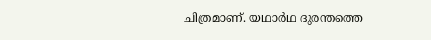ചിത്രമാണ്. യഥാർഥ ദുരന്തത്തെ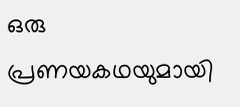ഒരു പ്രണയകഥയുമായി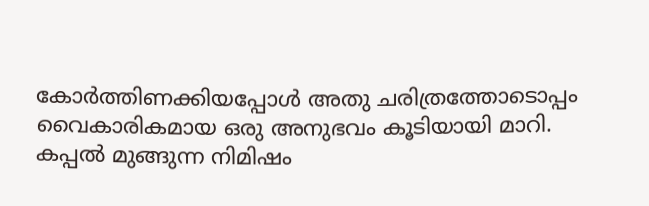കോർത്തിണക്കിയപ്പോൾ അതു ചരിത്രത്തോടൊപ്പം വൈകാരികമായ ഒരു അനുഭവം കൂടിയായി മാറി. കപ്പൽ മുങ്ങുന്ന നിമിഷം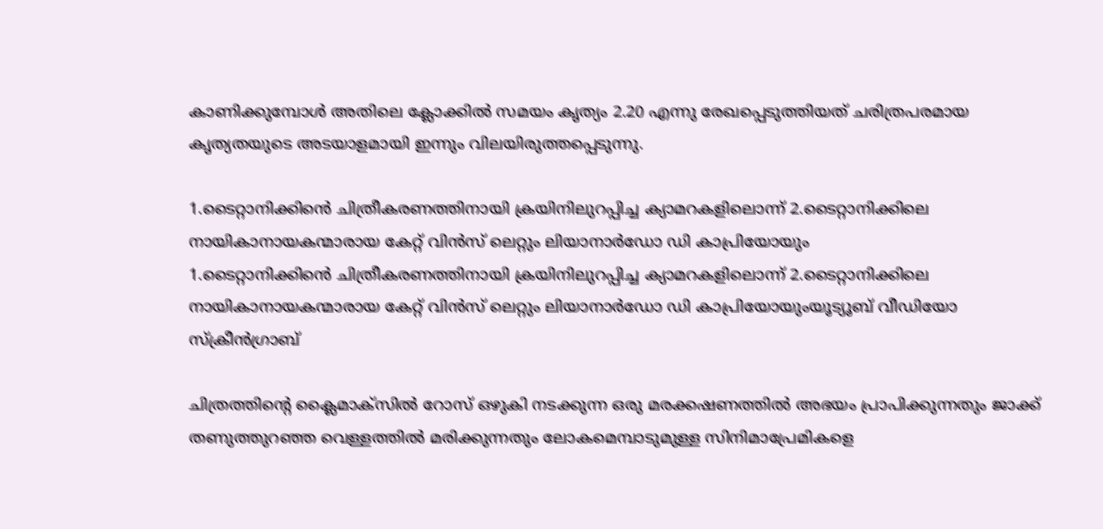കാണിക്കുമ്പോൾ അതിലെ ക്ലോക്കിൽ സമയം കൃത്യം 2.20 എന്നു രേഖപ്പെടുത്തിയത് ചരിത്രപരമായ കൃത്യതയുടെ അടയാളമായി ഇന്നും വിലയിരുത്തപ്പെടുന്നു.

1.ടൈറ്റാനിക്കിൻെ ചിത്രീകരണത്തിനായി ക്രയിനിലുറപ്പിച്ച ക്യാമറകളിലൊന്ന് 2.ടൈറ്റാനിക്കിലെ നായികാനായകന്മാരായ കേറ്റ് വിൻസ് ലെറ്റും ലിയാനാർഡോ ഡി കാപ്രിയോയും
1.ടൈറ്റാനിക്കിൻെ ചിത്രീകരണത്തിനായി ക്രയിനിലുറപ്പിച്ച ക്യാമറകളിലൊന്ന് 2.ടൈറ്റാനിക്കിലെ നായികാനായകന്മാരായ കേറ്റ് വിൻസ് ലെറ്റും ലിയാനാർഡോ ഡി കാപ്രിയോയുംയൂട്യൂബ് വീഡിയോ സ്ക്രീൻഗ്രാബ്

ചിത്രത്തിന്‍റെ ക്ലൈമാക്സിൽ റോസ് ഒഴുകി നടക്കുന്ന ഒരു മരക്കഷണത്തിൽ അഭയം പ്രാപിക്കുന്നതും ജാക്ക് തണുത്തുറഞ്ഞ വെള്ളത്തിൽ മരിക്കുന്നതും ലോകമെമ്പാടുമുള്ള സിനിമാപ്രേമികളെ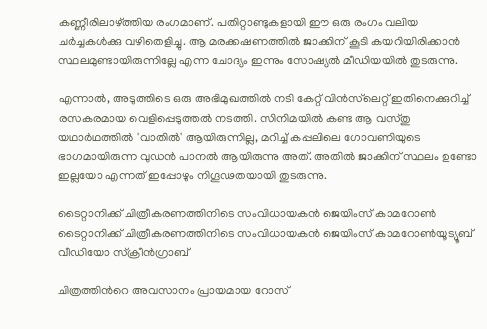കണ്ണീരിലാഴ്ത്തിയ രംഗമാണ്. പതിറ്റാണ്ടുകളായി ഈ ഒരു രംഗം വലിയ ചർച്ചകൾക്കു വഴിതെളിച്ചു. ആ മരക്കഷണത്തിൽ ജാക്കിന് കൂടി കയറിയിരിക്കാൻ സ്ഥലമുണ്ടായിരുന്നില്ലേ എന്ന ചോദ്യം ഇന്നും സോഷ്യൽ മീഡിയയിൽ തുടരുന്നു.

എന്നാൽ, അടുത്തിടെ ഒരു അഭിമുഖത്തിൽ നടി കേറ്റ് വിൻസ്‌ലെറ്റ് ഇതിനെക്കുറിച്ച് രസകരമായ വെളിപ്പെടുത്തൽ നടത്തി. സിനിമയിൽ കണ്ട ആ വസ്തു യഥാർഥത്തിൽ 'വാതിൽ' ആയിരുന്നില്ല, മറിച്ച് കപ്പലിലെ ഗോവണിയുടെ ഭാഗമായിരുന്ന വുഡൻ പാനൽ ആയിരുന്നു അത്. അതിൽ ജാക്കിന് സ്ഥലം ഉണ്ടോ ഇല്ലയോ എന്നത് ഇപ്പോഴും നിഗൂഢതയായി തുടരുന്നു.

ടൈറ്റാനിക്ക് ചിത്രീകരണത്തിനിടെ സംവിധായകൻ ജെയിംസ് കാമറോൺ
ടൈറ്റാനിക്ക് ചിത്രീകരണത്തിനിടെ സംവിധായകൻ ജെയിംസ് കാമറോൺയൂട്യൂബ് വീഡിയോ സ്ക്രീൻഗ്രാബ്

ചിത്രത്തിന്‍റെ അവസാനം പ്രായമായ റോസ്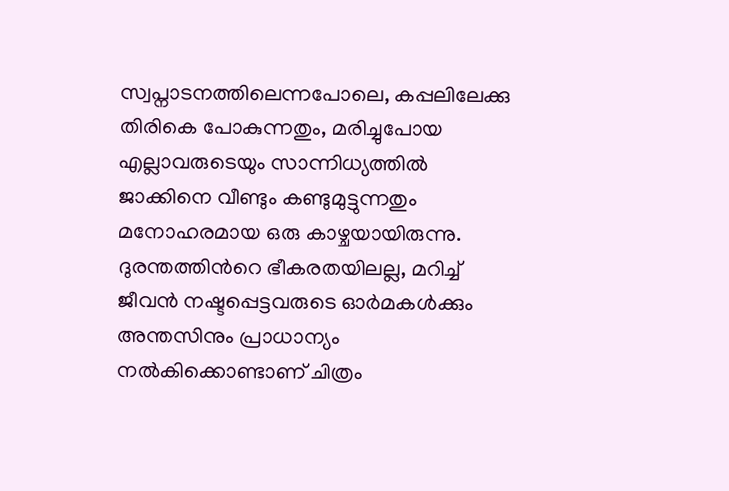സ്വപ്നാടനത്തിലെന്നപോലെ, കപ്പലിലേക്കു തിരികെ പോകുന്നതും, മരിച്ചുപോയ എല്ലാവരുടെയും സാന്നിധ്യത്തിൽ ജാക്കിനെ വീണ്ടും കണ്ടുമുട്ടുന്നതും മനോഹരമായ ഒരു കാഴ്ചയായിരുന്നു. ദുരന്തത്തിന്‍റെ ഭീകരതയിലല്ല, മറിച്ച് ജീവൻ നഷ്ടപ്പെട്ടവരുടെ ഓർമകൾക്കും അന്തസിനും പ്രാധാന്യം നൽകിക്കൊണ്ടാണ് ചിത്രം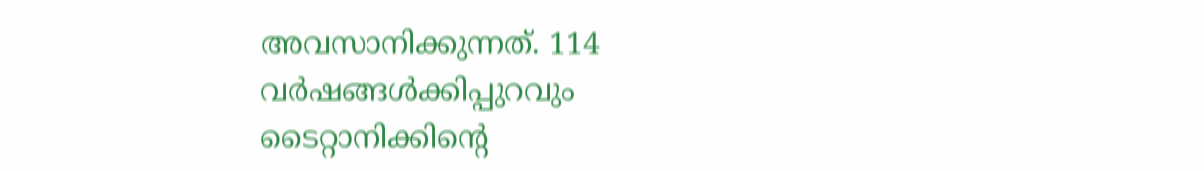അവസാനിക്കുന്നത്. 114 വർഷങ്ങൾക്കിപ്പുറവും ടൈറ്റാനിക്കിന്‍റെ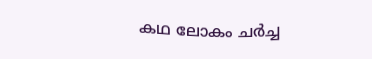കഥ ലോകം ചർച്ച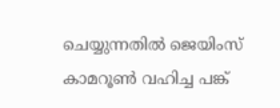ചെയ്യുന്നതിൽ ജെയിംസ് കാമറൂൺ വഹിച്ച പങ്ക്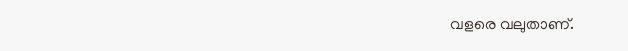വളരെ വലുതാണ്.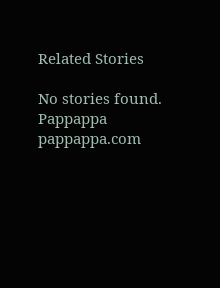Related Stories

No stories found.
Pappappa
pappappa.com